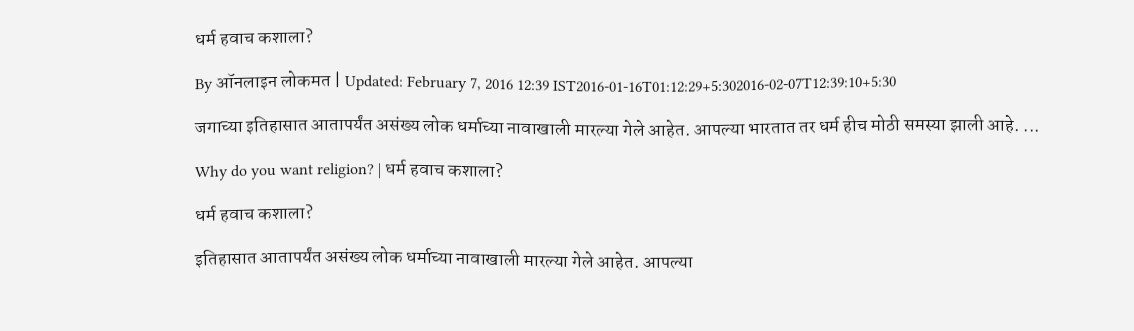धर्म हवाच कशाला?

By ऑनलाइन लोकमत | Updated: February 7, 2016 12:39 IST2016-01-16T01:12:29+5:302016-02-07T12:39:10+5:30

जगाच्या इतिहासात आतापर्यंत असंख्य लोक धर्माच्या नावाखाली मारल्या गेले आहेत. आपल्या भारतात तर धर्म हीच मोठी समस्या झाली आहे. ...

Why do you want religion? | धर्म हवाच कशाला?

धर्म हवाच कशाला?

इतिहासात आतापर्यंत असंख्य लोक धर्माच्या नावाखाली मारल्या गेले आहेत. आपल्या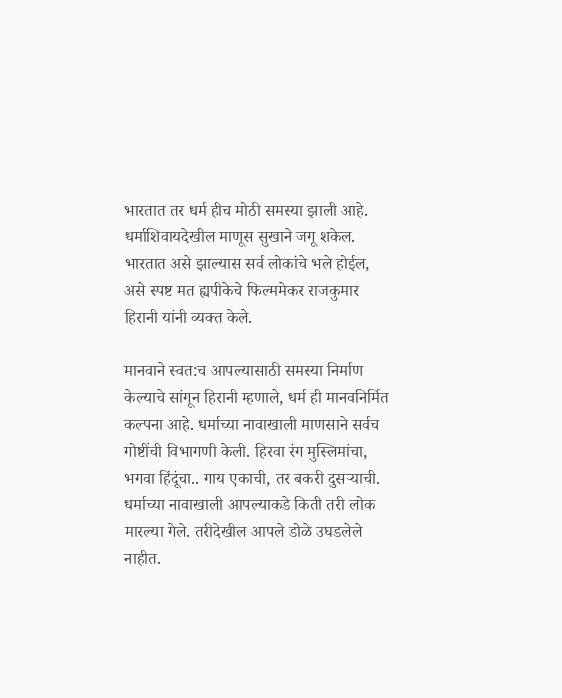भारतात तर धर्म हीच मोठी समस्या झाली आहे. धर्माशिवायदेखील माणूस सुखाने जगू शकेल. भारतात असे झाल्यास सर्व लोकांचे भले होईल, असे स्पष्ट मत ह्यपीकेचे फिल्ममेकर राजकुमार हिरानी यांनी व्यक्त केले.

मानवाने स्वत:च आपल्यासाठी समस्या निर्माण केल्याचे सांगून हिरानी म्हणाले, धर्म ही मानवनिर्मित कल्पना आहे. धर्माच्या नावाखाली माणसाने सर्वच गोष्टींची विभागणी केली. हिरवा रंग मुस्लिमांचा, भगवा हिंदूंचा.. गाय एकाची, तर बकरी दुसर्‍याची. धर्माच्या नावाखाली आपल्याकडे किती तरी लोक मारल्या गेले. तरीदेखील आपले डोळे उघडलेले नाहीत.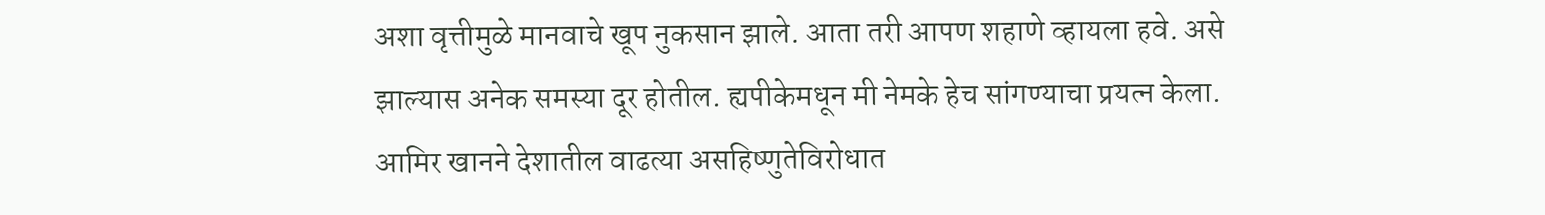अशा वृत्तीमुळे मानवाचे खूप नुकसान झाले. आता तरी आपण शहाणे व्हायला हवे. असे झाल्यास अनेक समस्या दूर होतील. ह्यपीकेमधून मी नेमके हेच सांगण्याचा प्रयत्न केला. आमिर खानने देशातील वाढत्या असहिष्णुतेविरोधात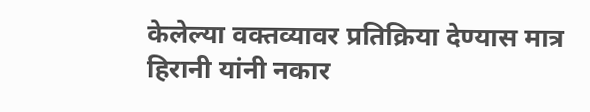केलेल्या वक्तव्यावर प्रतिक्रिया देण्यास मात्र हिरानी यांनी नकार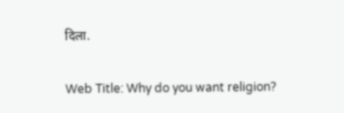दिला.

Web Title: Why do you want religion?